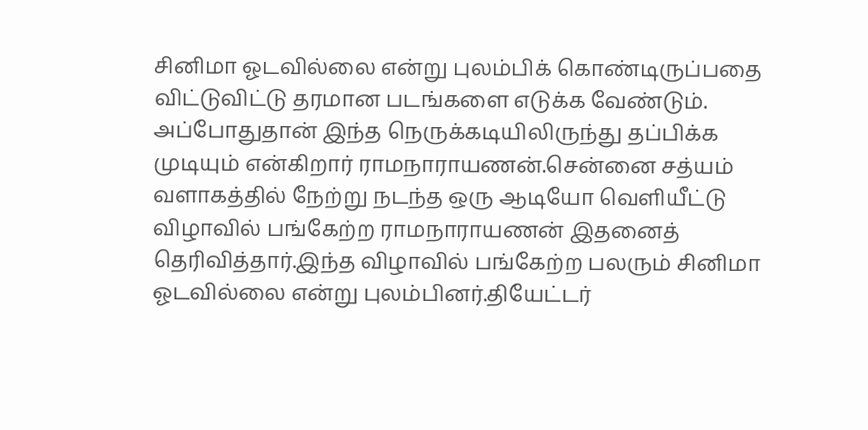சினிமா ஓடவில்லை என்று புலம்பிக் கொண்டிருப்பதை விட்டுவிட்டு தரமான படங்களை எடுக்க வேண்டும். அப்போதுதான் இந்த நெருக்கடியிலிருந்து தப்பிக்க முடியும் என்கிறார் ராமநாராயணன்.சென்னை சத்யம் வளாகத்தில் நேற்று நடந்த ஒரு ஆடியோ வெளியீட்டு விழாவில் பங்கேற்ற ராமநாராயணன் இதனைத் தெரிவித்தார்.இந்த விழாவில் பங்கேற்ற பலரும் சினிமா ஓடவில்லை என்று புலம்பினர்.தியேட்டர்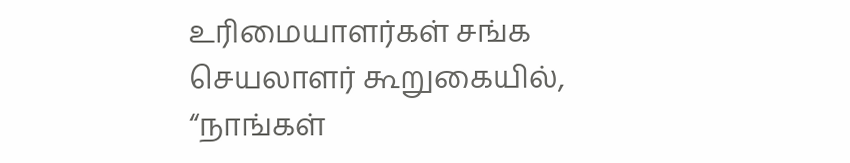உரிமையாளர்கள் சங்க செயலாளர் கூறுகையில், “நாங்கள்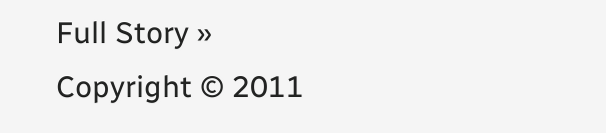Full Story »
Copyright © 2011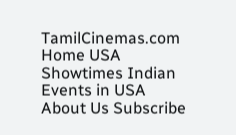TamilCinemas.com
Home USA Showtimes Indian Events in USA About Us Subscribe